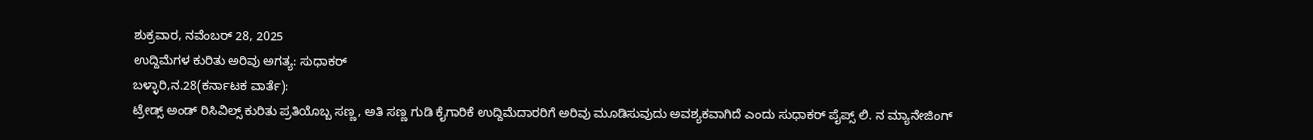ಶುಕ್ರವಾರ, ನವೆಂಬರ್ 28, 2025
ಉದ್ದಿಮೆಗಳ ಕುರಿತು ಅರಿವು ಅಗತ್ಯ: ಸುಧಾಕರ್
ಬಳ್ಳಾರಿ,ನ.28(ಕರ್ನಾಟಕ ವಾರ್ತೆ):
ಟ್ರೇಡ್ಸ್ ಅಂಡ್ ರಿಸಿವಿಲ್ಸ್ ಕುರಿತು ಪ್ರತಿಯೊಬ್ಬ ಸಣ್ಣ, ಅತಿ ಸಣ್ಣ ಗುಡಿ ಕೈಗಾರಿಕೆ ಉದ್ದಿಮೆದಾರರಿಗೆ ಅರಿವು ಮೂಡಿಸುವುದು ಅವಶ್ಯಕವಾಗಿದೆ ಎಂದು ಸುಧಾಕರ್ ಪೈಪ್ಸ್ ಲಿ. ನ ಮ್ಯಾನೇಜಿಂಗ್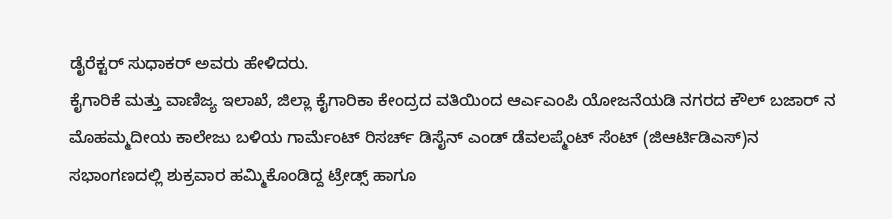ಡೈರೆಕ್ಟರ್ ಸುಧಾಕರ್ ಅವರು ಹೇಳಿದರು.
ಕೈಗಾರಿಕೆ ಮತ್ತು ವಾಣಿಜ್ಯ ಇಲಾಖೆ, ಜಿಲ್ಲಾ ಕೈಗಾರಿಕಾ ಕೇಂದ್ರದ ವತಿಯಿಂದ ಆರ್ಎಎಂಪಿ ಯೋಜನೆಯಡಿ ನಗರದ ಕೌಲ್ ಬಜಾರ್ ನ ಮೊಹಮ್ಮದೀಯ ಕಾಲೇಜು ಬಳಿಯ ಗಾರ್ಮೆಂಟ್ ರಿಸರ್ಚ್ ಡಿಸೈನ್ ಎಂಡ್ ಡೆವಲಪ್ಮೆಂಟ್ ಸೆಂಟ್ (ಜಿಆರ್ಟಿಡಿಎಸ್)ನ ಸಭಾಂಗಣದಲ್ಲಿ ಶುಕ್ರವಾರ ಹಮ್ಮಿಕೊಂಡಿದ್ದ ಟ್ರೇಡ್ಸ್ ಹಾಗೂ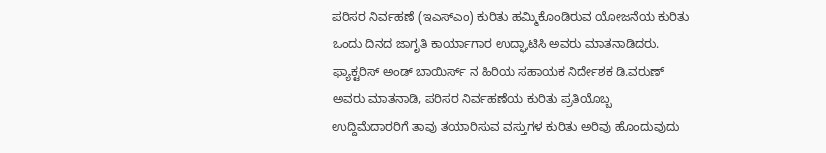ಪರಿಸರ ನಿರ್ವಹಣೆ (ಇಎಸ್ಎಂ) ಕುರಿತು ಹಮ್ಮಿಕೊಂಡಿರುವ ಯೋಜನೆಯ ಕುರಿತು ಒಂದು ದಿನದ ಜಾಗೃತಿ ಕಾರ್ಯಾಗಾರ ಉದ್ಘಾಟಿಸಿ ಅವರು ಮಾತನಾಡಿದರು.
ಫ್ಯಾಕ್ಟರಿಸ್ ಅಂಡ್ ಬಾಯಿರ್ಸ್ ನ ಹಿರಿಯ ಸಹಾಯಕ ನಿರ್ದೇಶಕ ಡಿ.ವರುಣ್ ಅವರು ಮಾತನಾಡಿ, ಪರಿಸರ ನಿರ್ವಹಣೆಯ ಕುರಿತು ಪ್ರತಿಯೊಬ್ಬ ಉದ್ದಿಮೆದಾರರಿಗೆ ತಾವು ತಯಾರಿಸುವ ವಸ್ತುಗಳ ಕುರಿತು ಅರಿವು ಹೊಂದುವುದು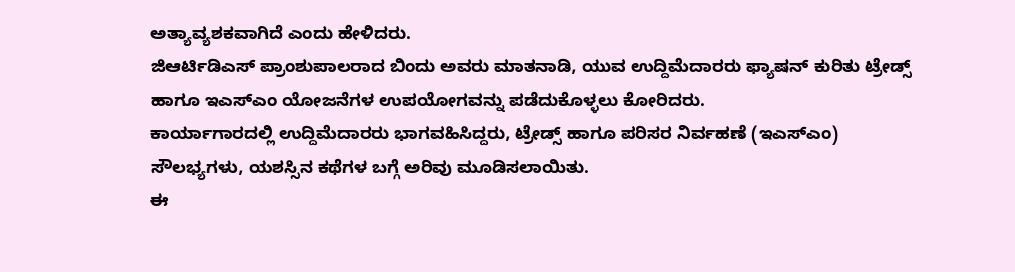ಅತ್ಯಾವ್ಯಶಕವಾಗಿದೆ ಎಂದು ಹೇಳಿದರು.
ಜಿಆರ್ಟಿಡಿಎಸ್ ಪ್ರಾಂಶುಪಾಲರಾದ ಬಿಂದು ಅವರು ಮಾತನಾಡಿ, ಯುವ ಉದ್ದಿಮೆದಾರರು ಫ್ಯಾಷನ್ ಕುರಿತು ಟ್ರೇಡ್ಸ್ ಹಾಗೂ ಇಎಸ್ಎಂ ಯೋಜನೆಗಳ ಉಪಯೋಗವನ್ನು ಪಡೆದುಕೊಳ್ಳಲು ಕೋರಿದರು.
ಕಾರ್ಯಾಗಾರದಲ್ಲಿ ಉದ್ದಿಮೆದಾರರು ಭಾಗವಹಿಸಿದ್ದರು, ಟ್ರೇಡ್ಸ್ ಹಾಗೂ ಪರಿಸರ ನಿರ್ವಹಣೆ (ಇಎಸ್ಎಂ) ಸೌಲಭ್ಯಗಳು, ಯಶಸ್ಸಿನ ಕಥೆಗಳ ಬಗ್ಗೆ ಅರಿವು ಮೂಡಿಸಲಾಯಿತು.
ಈ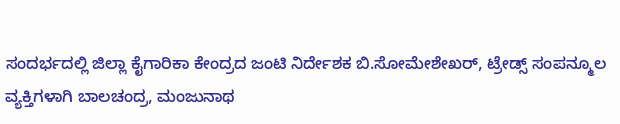ಸಂದರ್ಭದಲ್ಲಿ ಜಿಲ್ಲಾ ಕೈಗಾರಿಕಾ ಕೇಂದ್ರದ ಜಂಟಿ ನಿರ್ದೇಶಕ ಬಿ.ಸೋಮೇಶೇಖರ್, ಟ್ರೇಡ್ಸ್ ಸಂಪನ್ಮೂಲ ವ್ಯಕ್ತಿಗಳಾಗಿ ಬಾಲಚಂದ್ರ, ಮಂಜುನಾಥ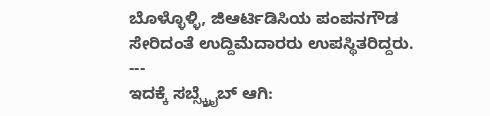ಬೊಳ್ಳೊಳ್ಳಿ, ಜಿಆರ್ಟಿಡಿಸಿಯ ಪಂಪನಗೌಡ ಸೇರಿದಂತೆ ಉದ್ದಿಮೆದಾರರು ಉಪಸ್ಥಿತರಿದ್ದರು.
---
ಇದಕ್ಕೆ ಸಬ್ಸ್ಕ್ರೈಬ್ ಆಗಿ: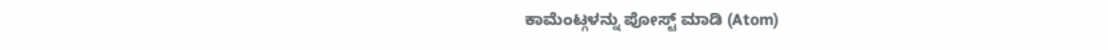ಕಾಮೆಂಟ್ಗಳನ್ನು ಪೋಸ್ಟ್ ಮಾಡಿ (Atom)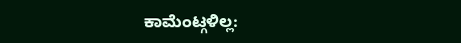ಕಾಮೆಂಟ್ಗಳಿಲ್ಲ: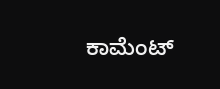ಕಾಮೆಂಟ್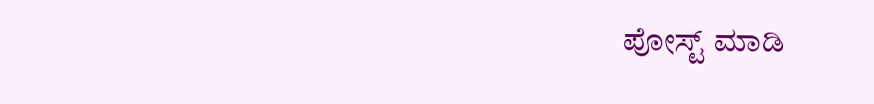ಪೋಸ್ಟ್ ಮಾಡಿ